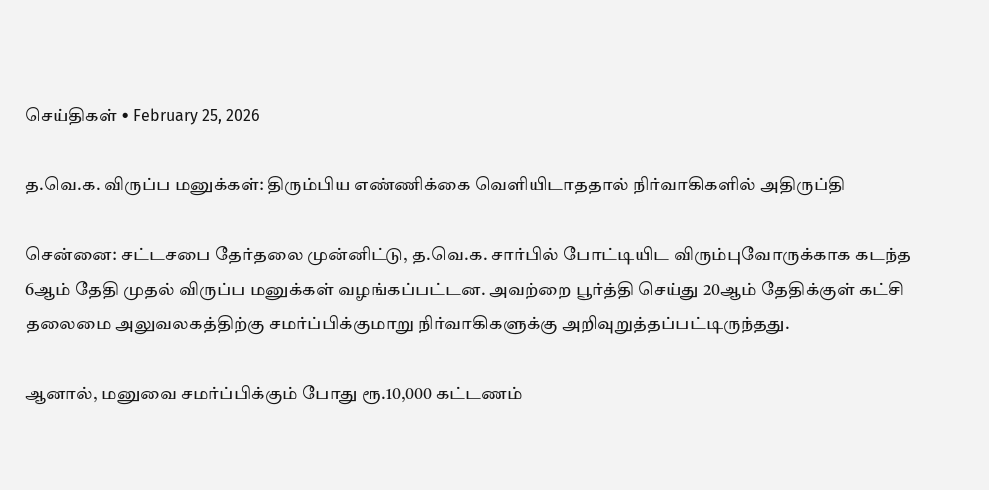செய்திகள் • February 25, 2026

த.வெ.க. விருப்ப மனுக்கள்: திரும்பிய எண்ணிக்கை வெளியிடாததால் நிர்வாகிகளில் அதிருப்தி

சென்னை: சட்டசபை தேர்தலை முன்னிட்டு, த.வெ.க. சார்பில் போட்டியிட விரும்புவோருக்காக கடந்த 6ஆம் தேதி முதல் விருப்ப மனுக்கள் வழங்கப்பட்டன. அவற்றை பூர்த்தி செய்து 20ஆம் தேதிக்குள் கட்சி தலைமை அலுவலகத்திற்கு சமர்ப்பிக்குமாறு நிர்வாகிகளுக்கு அறிவுறுத்தப்பட்டிருந்தது.

ஆனால், மனுவை சமர்ப்பிக்கும் போது ரூ.10,000 கட்டணம்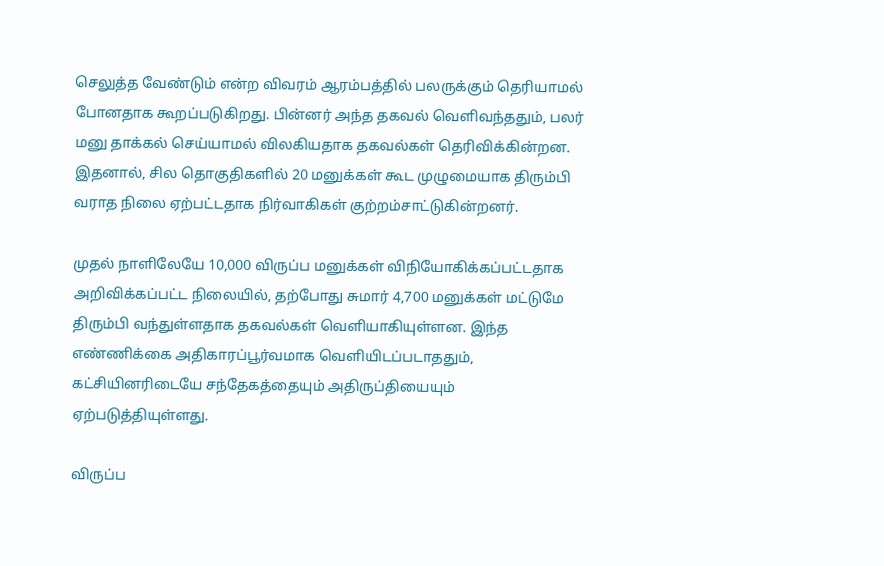செலுத்த வேண்டும் என்ற விவரம் ஆரம்பத்தில் பலருக்கும் தெரியாமல் போனதாக கூறப்படுகிறது. பின்னர் அந்த தகவல் வெளிவந்ததும், பலர் மனு தாக்கல் செய்யாமல் விலகியதாக தகவல்கள் தெரிவிக்கின்றன. இதனால், சில தொகுதிகளில் 20 மனுக்கள் கூட முழுமையாக திரும்பி வராத நிலை ஏற்பட்டதாக நிர்வாகிகள் குற்றம்சாட்டுகின்றனர்.

முதல் நாளிலேயே 10,000 விருப்ப மனுக்கள் விநியோகிக்கப்பட்டதாக அறிவிக்கப்பட்ட நிலையில், தற்போது சுமார் 4,700 மனுக்கள் மட்டுமே திரும்பி வந்துள்ளதாக தகவல்கள் வெளியாகியுள்ளன. இந்த எண்ணிக்கை அதிகாரப்பூர்வமாக வெளியிடப்படாததும், கட்சியினரிடையே சந்தேகத்தையும் அதிருப்தியையும் ஏற்படுத்தியுள்ளது.

விருப்ப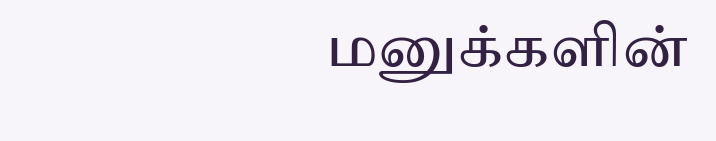மனுக்களின்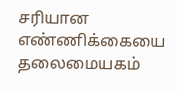சரியான எண்ணிக்கையை தலைமையகம்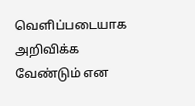வெளிப்படையாக அறிவிக்க வேண்டும் என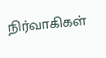நிர்வாகிகள்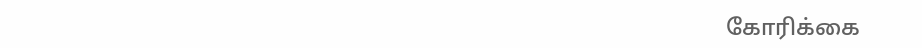கோரிக்கை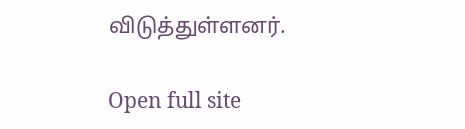விடுத்துள்ளனர்.

Open full site